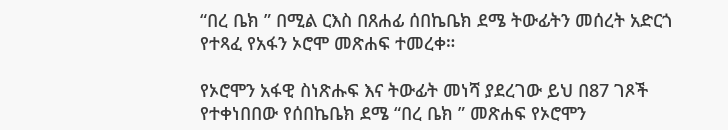“በረ ቤክ ” በሚል ርእስ በጸሐፊ ሰበኬቤክ ደሜ ትውፊትን መሰረት አድርጎ የተጻፈ የአፋን ኦሮሞ መጽሐፍ ተመረቀ።

የኦሮሞን አፋዊ ስነጽሑፍ እና ትውፊት መነሻ ያደረገው ይህ በ87 ገጾች የተቀነበበው የሰበኬቤክ ደሜ “በረ ቤክ ” መጽሐፍ የኦሮሞን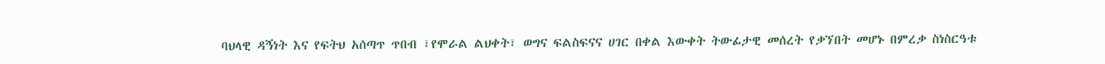ባህላዊ ዳኝነት እና የፍትህ አሰጣጥ ጥበብ ፣የሞራል ልህቀት፣ ወግና ፍልስፍናና ሀገር በቀል እውቀት ትውፊታዊ መሰረት የቃኘበት መሆኑ በምረቃ ስነስርዓቱ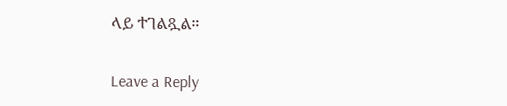ላይ ተገልጿል።

Leave a Reply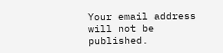Your email address will not be published.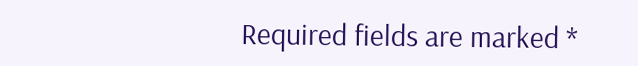Required fields are marked *